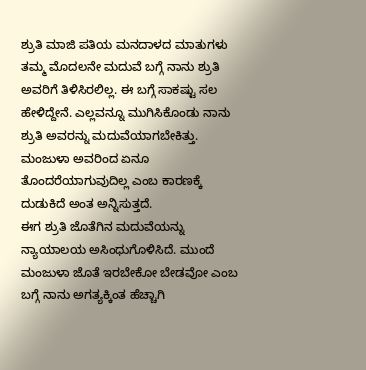ಶ್ರುತಿ ಮಾಜಿ ಪತಿಯ ಮನದಾಳದ ಮಾತುಗಳು
ತಮ್ಮ ಮೊದಲನೇ ಮದುವೆ ಬಗ್ಗೆ ನಾನು ಶ್ರುತಿ ಅವರಿಗೆ ತಿಳಿಸಿರಲಿಲ್ಲ. ಈ ಬಗ್ಗೆ ಸಾಕಷ್ಟು ಸಲ ಹೇಳಿದ್ದೇನೆ. ಎಲ್ಲವನ್ನೂ ಮುಗಿಸಿಕೊಂಡು ನಾನು ಶ್ರುತಿ ಅವರನ್ನು ಮದುವೆಯಾಗಬೇಕಿತ್ತು. ಮಂಜುಳಾ ಅವರಿಂದ ಏನೂ ತೊಂದರೆಯಾಗುವುದಿಲ್ಲ ಎಂಬ ಕಾರಣಕ್ಕೆ ದುಡುಕಿದೆ ಅಂತ ಅನ್ನಿಸುತ್ತದೆ.
ಈಗ ಶ್ರುತಿ ಜೊತೆಗಿನ ಮದುವೆಯನ್ನು ನ್ಯಾಯಾಲಯ ಅಸಿಂಧುಗೊಳಿಸಿದೆ. ಮುಂದೆ ಮಂಜುಳಾ ಜೊತೆ ಇರಬೇಕೋ ಬೇಡವೋ ಎಂಬ ಬಗ್ಗೆ ನಾನು ಅಗತ್ಯಕ್ಕಿಂತ ಹೆಚ್ಚಾಗಿ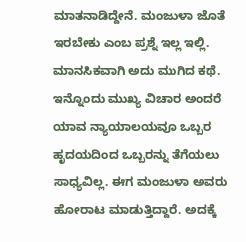ಮಾತನಾಡಿದ್ದೇನೆ. ಮಂಜುಳಾ ಜೊತೆ ಇರಬೇಕು ಎಂಬ ಪ್ರಶ್ನೆ ಇಲ್ಲ ಇಲ್ಲಿ. ಮಾನಸಿಕವಾಗಿ ಅದು ಮುಗಿದ ಕಥೆ.
ಇನ್ನೊಂದು ಮುಖ್ಯ ವಿಚಾರ ಅಂದರೆ ಯಾವ ನ್ಯಾಯಾಲಯವೂ ಒಬ್ಬರ ಹೃದಯದಿಂದ ಒಬ್ಬರನ್ನು ತೆಗೆಯಲು ಸಾಧ್ಯವಿಲ್ಲ. ಈಗ ಮಂಜುಳಾ ಅವರು ಹೋರಾಟ ಮಾಡುತ್ತಿದ್ದಾರೆ. ಅದಕ್ಕೆ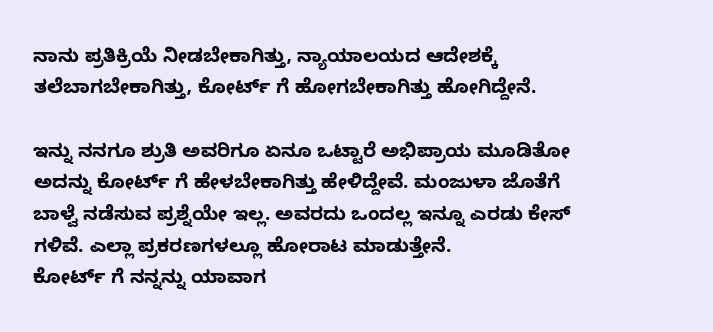ನಾನು ಪ್ರತಿಕ್ರಿಯೆ ನೀಡಬೇಕಾಗಿತ್ತು, ನ್ಯಾಯಾಲಯದ ಆದೇಶಕ್ಕೆ ತಲೆಬಾಗಬೇಕಾಗಿತ್ತು, ಕೋರ್ಟ್ ಗೆ ಹೋಗಬೇಕಾಗಿತ್ತು ಹೋಗಿದ್ದೇನೆ.

ಇನ್ನು ನನಗೂ ಶ್ರುತಿ ಅವರಿಗೂ ಏನೂ ಒಟ್ಟಾರೆ ಅಭಿಪ್ರಾಯ ಮೂಡಿತೋ ಅದನ್ನು ಕೋರ್ಟ್ ಗೆ ಹೇಳಬೇಕಾಗಿತ್ತು ಹೇಳಿದ್ದೇವೆ. ಮಂಜುಳಾ ಜೊತೆಗೆ ಬಾಳ್ವೆ ನಡೆಸುವ ಪ್ರಶ್ನೆಯೇ ಇಲ್ಲ. ಅವರದು ಒಂದಲ್ಲ ಇನ್ನೂ ಎರಡು ಕೇಸ್ ಗಳಿವೆ. ಎಲ್ಲಾ ಪ್ರಕರಣಗಳಲ್ಲೂ ಹೋರಾಟ ಮಾಡುತ್ತೇನೆ.
ಕೋರ್ಟ್ ಗೆ ನನ್ನನ್ನು ಯಾವಾಗ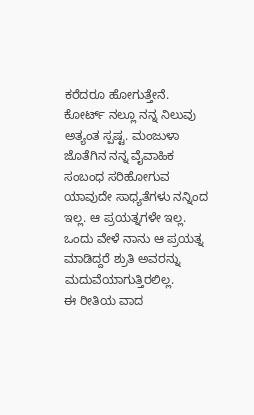ಕರೆದರೂ ಹೋಗುತ್ತೇನೆ. ಕೋರ್ಟ್ ನಲ್ಲೂ ನನ್ನ ನಿಲುವು ಅತ್ಯಂತ ಸ್ಪಷ್ಟ. ಮಂಜುಳಾ ಜೊತೆಗಿನ ನನ್ನ ವೈವಾಹಿಕ ಸಂಬಂಧ ಸರಿಹೋಗುವ ಯಾವುದೇ ಸಾಧ್ಯತೆಗಳು ನನ್ನಿಂದ ಇಲ್ಲ. ಆ ಪ್ರಯತ್ನಗಳೇ ಇಲ್ಲ. ಒಂದು ವೇಳೆ ನಾನು ಆ ಪ್ರಯತ್ನ ಮಾಡಿದ್ದರೆ ಶ್ರುತಿ ಅವರನ್ನು ಮದುವೆಯಾಗುತ್ತಿರಲಿಲ್ಲ.
ಈ ರೀತಿಯ ವಾದ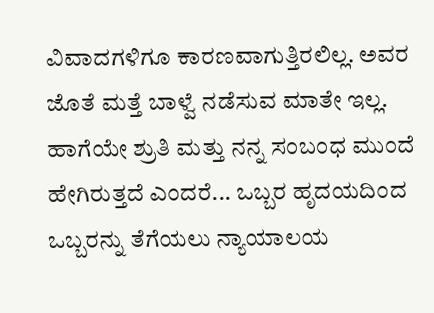ವಿವಾದಗಳಿಗೂ ಕಾರಣವಾಗುತ್ತಿರಲಿಲ್ಲ. ಅವರ ಜೊತೆ ಮತ್ತೆ ಬಾಳ್ವೆ ನಡೆಸುವ ಮಾತೇ ಇಲ್ಲ. ಹಾಗೆಯೇ ಶ್ರುತಿ ಮತ್ತು ನನ್ನ ಸಂಬಂಧ ಮುಂದೆ ಹೇಗಿರುತ್ತದೆ ಎಂದರೆ... ಒಬ್ಬರ ಹೃದಯದಿಂದ ಒಬ್ಬರನ್ನು ತೆಗೆಯಲು ನ್ಯಾಯಾಲಯ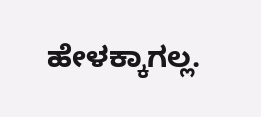ಹೇಳಕ್ಕಾಗಲ್ಲ.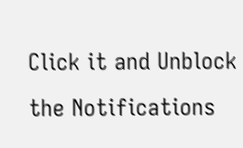Click it and Unblock the Notifications